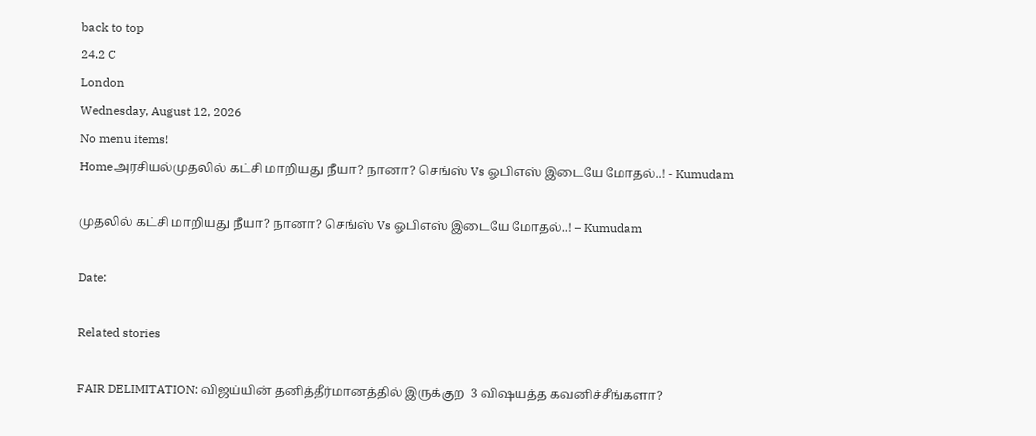back to top
24.2 C
London
Wednesday, August 12, 2026
No menu items!
Homeஅரசியல்முதலில் கட்சி மாறியது நீயா? நானா? செங்ஸ் Vs ஓபிஎஸ் இடையே மோதல்..! - Kumudam

முதலில் கட்சி மாறியது நீயா? நானா? செங்ஸ் Vs ஓபிஎஸ் இடையே மோதல்..! – Kumudam

Date:

Related stories

FAIR DELIMITATION: விஜய்யின் தனித்தீர்மானத்தில் இருக்குற  3 விஷயத்த கவனிச்சீங்களா?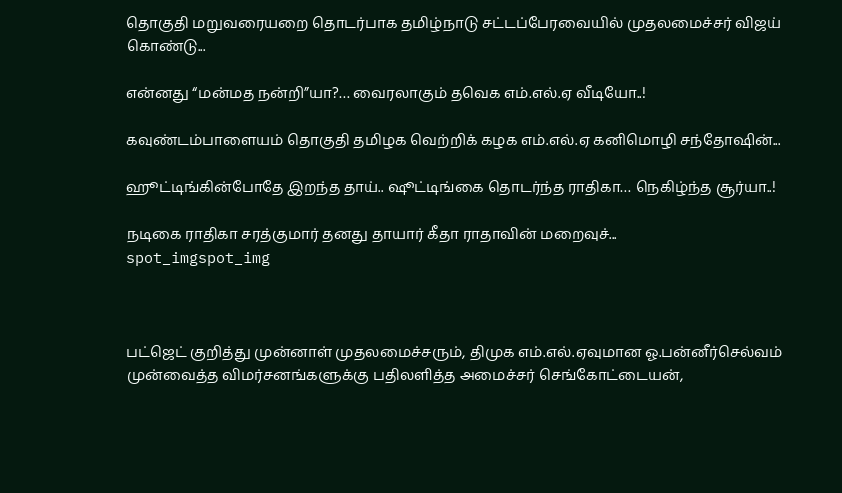தொகுதி மறுவரையறை தொடர்பாக தமிழ்நாடு சட்டப்பேரவையில் முதலமைச்சர் விஜய் கொண்டு...

என்னது “மன்மத நன்றி”யா?… வைரலாகும் தவெக எம்.எல்.ஏ வீடியோ..!

கவுண்டம்பாளையம் தொகுதி தமிழக வெற்றிக் கழக எம்.எல்.ஏ கனிமொழி சந்தோஷின்...

ஹூட்டிங்கின்போதே இறந்த தாய்.. ஷூட்டிங்கை தொடர்ந்த ராதிகா… நெகிழ்ந்த சூர்யா..!

நடிகை ராதிகா சரத்குமார் தனது தாயார் கீதா ராதாவின் மறைவுச்...
spot_imgspot_img



பட்ஜெட் குறித்து முன்னாள் முதலமைச்சரும், திமுக எம்.எல்.ஏவுமான ஓ.பன்னீர்செல்வம் முன்வைத்த விமர்சனங்களுக்கு பதிலளித்த அமைச்சர் செங்கோட்டையன்,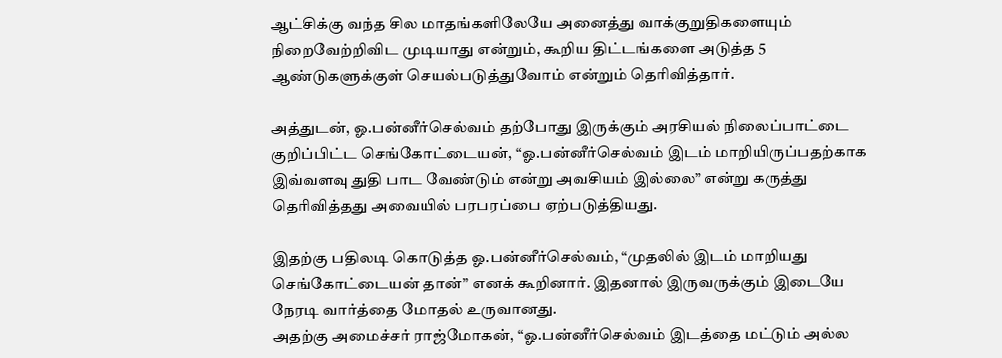ஆட்சிக்கு வந்த சில மாதங்களிலேயே அனைத்து வாக்குறுதிகளையும் நிறைவேற்றிவிட முடியாது என்றும், கூறிய திட்டங்களை அடுத்த 5 ஆண்டுகளுக்குள் செயல்படுத்துவோம் என்றும் தெரிவித்தார்.

அத்துடன், ஓ.பன்னீர்செல்வம் தற்போது இருக்கும் அரசியல் நிலைப்பாட்டை குறிப்பிட்ட செங்கோட்டையன், “ஓ.பன்னீர்செல்வம் இடம் மாறியிருப்பதற்காக இவ்வளவு துதி பாட வேண்டும் என்று அவசியம் இல்லை” என்று கருத்து தெரிவித்தது அவையில் பரபரப்பை ஏற்படுத்தியது.

இதற்கு பதிலடி கொடுத்த ஓ.பன்னீர்செல்வம், “முதலில் இடம் மாறியது செங்கோட்டையன் தான்” எனக் கூறினார். இதனால் இருவருக்கும் இடையே நேரடி வார்த்தை மோதல் உருவானது.
அதற்கு அமைச்சர் ராஜ்மோகன், “ஓ.பன்னீர்செல்வம் இடத்தை மட்டும் அல்ல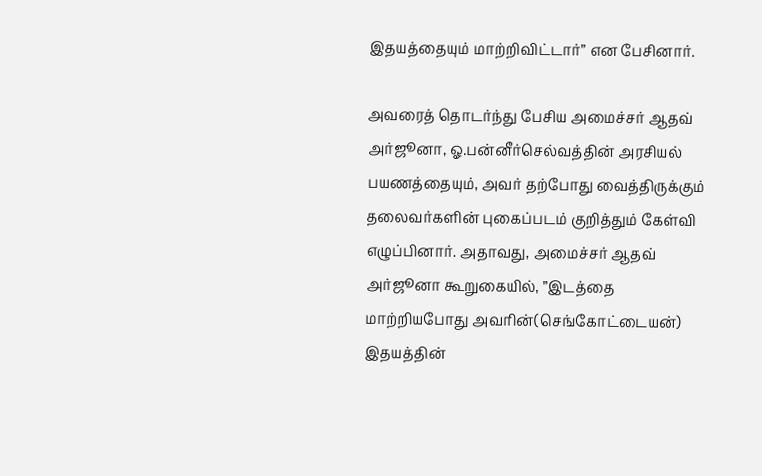இதயத்தையும் மாற்றிவிட்டார்” என பேசினார்.

அவரைத் தொடர்ந்து பேசிய அமைச்சர் ஆதவ் அர்ஜூனா, ஓ.பன்னீர்செல்வத்தின் அரசியல் பயணத்தையும், அவர் தற்போது வைத்திருக்கும் தலைவர்களின் புகைப்படம் குறித்தும் கேள்வி எழுப்பினார். அதாவது, அமைச்சர் ஆதவ் அர்ஜூனா கூறுகையில், ”இடத்தை மாற்றியபோது அவரின்(செங்கோட்டையன்) இதயத்தின்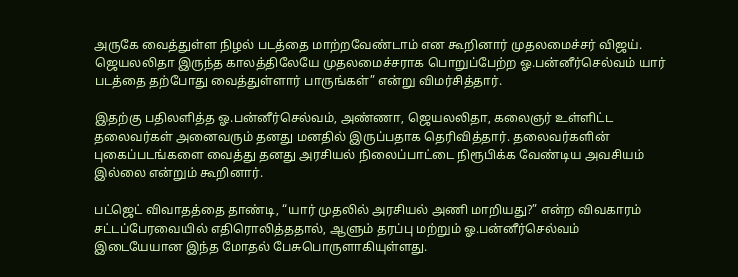அருகே வைத்துள்ள நிழல் படத்தை மாற்றவேண்டாம் என கூறினார் முதலமைச்சர் விஜய். ஜெயலலிதா இருந்த காலத்திலேயே முதலமைச்சராக பொறுப்பேற்ற ஓ.பன்னீர்செல்வம் யார் படத்தை தற்போது வைத்துள்ளார் பாருங்கள்” என்று விமர்சித்தார்.

இதற்கு பதிலளித்த ஓ.பன்னீர்செல்வம், அண்ணா, ஜெயலலிதா, கலைஞர் உள்ளிட்ட தலைவர்கள் அனைவரும் தனது மனதில் இருப்பதாக தெரிவித்தார். தலைவர்களின் புகைப்படங்களை வைத்து தனது அரசியல் நிலைப்பாட்டை நிரூபிக்க வேண்டிய அவசியம் இல்லை என்றும் கூறினார்.

பட்ஜெட் விவாதத்தை தாண்டி, “யார் முதலில் அரசியல் அணி மாறியது?” என்ற விவகாரம் சட்டப்பேரவையில் எதிரொலித்ததால், ஆளும் தரப்பு மற்றும் ஓ.பன்னீர்செல்வம் இடையேயான இந்த மோதல் பேசுபொருளாகியுள்ளது.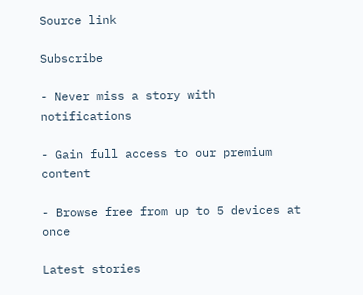Source link

Subscribe

- Never miss a story with notifications

- Gain full access to our premium content

- Browse free from up to 5 devices at once

Latest stories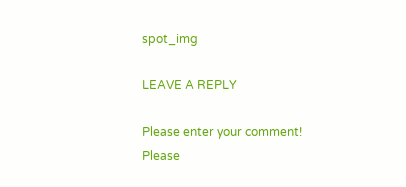spot_img

LEAVE A REPLY

Please enter your comment!
Please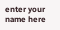enter your name here